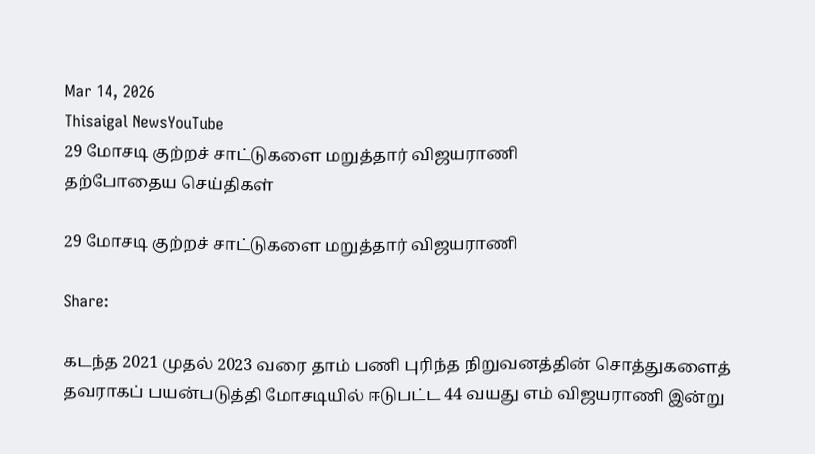Mar 14, 2026
Thisaigal NewsYouTube
29 மோசடி குற்றச் சாட்டுகளை மறுத்தார் விஜயராணி
தற்போதைய செய்திகள்

29 மோசடி குற்றச் சாட்டுகளை மறுத்தார் விஜயராணி

Share:

கடந்த 2021 முதல் 2023 வரை தாம் பணி புரிந்த நிறுவனத்தின் சொத்துகளைத் தவராகப் பயன்படுத்தி மோசடியில் ஈடுபட்ட 44 வயது எம் விஜயராணி இன்று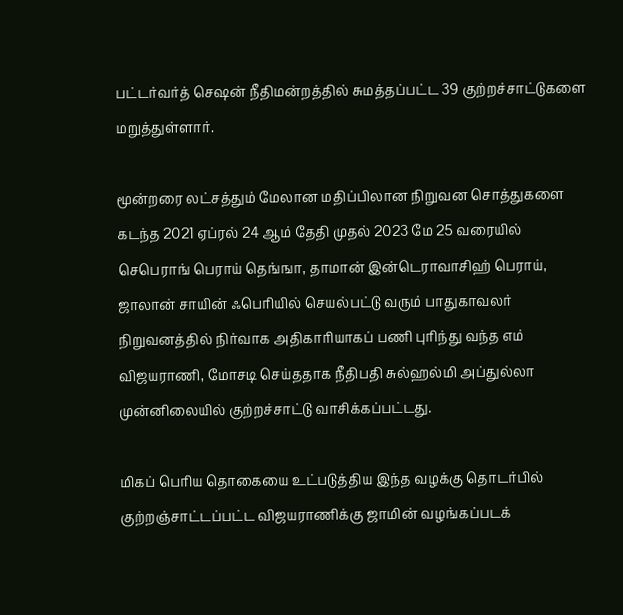பட்டர்வர்த் செஷன் நீதிமன்றத்தில் சுமத்தப்பட்ட 39 குற்றச்சாட்டுகளை மறுத்துள்ளார்.

மூன்றரை லட்சத்தும் மேலான மதிப்பிலான நிறுவன சொத்துகளை கடந்த 2021 ஏப்ரல் 24 ஆம் தேதி முதல் 2023 மே 25 வரையில் செபெராங் பெராய் தெங்ஙா, தாமான் இன்டெராவாசிஹ் பெராய், ஜாலான் சாயின் ஃபெரியில் செயல்பட்டு வரும் பாதுகாவலர் நிறுவனத்தில் நிர்வாக அதிகாரியாகப் பணி புரிந்து வந்த எம் விஜயராணி, மோசடி செய்ததாக நீதிபதி சுல்ஹல்மி அப்துல்லா முன்னிலையில் குற்றச்சாட்டு வாசிக்கப்பட்டது.

மிகப் பெரிய தொகையை உட்படுத்திய இந்த வழக்கு தொடர்பில் குற்றஞ்சாட்டப்பட்ட விஜயராணிக்கு ஜாமின் வழங்கப்படக்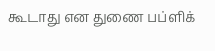கூடாது என துணை பப்ளிக்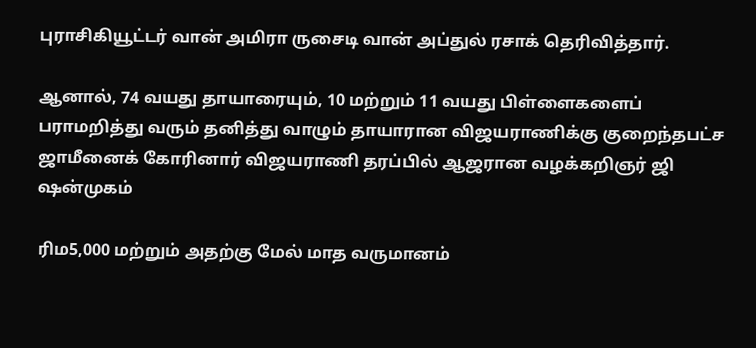புராசிகியூட்டர் வான் அமிரா ருசைடி வான் அப்துல் ரசாக் தெரிவித்தார்.

ஆனால், 74 வயது தாயாரையும், 10 மற்றும் 11 வயது பிள்ளைகளைப் பராமறித்து வரும் தனித்து வாழும் தாயாரான விஜயராணிக்கு குறைந்தபட்ச ஜாமீனைக் கோரினார் விஜயராணி தரப்பில் ஆஜரான வழக்கறிஞர் ஜி ஷன்முகம்

ரிம5,000 மற்றும் அதற்கு மேல் மாத வருமானம்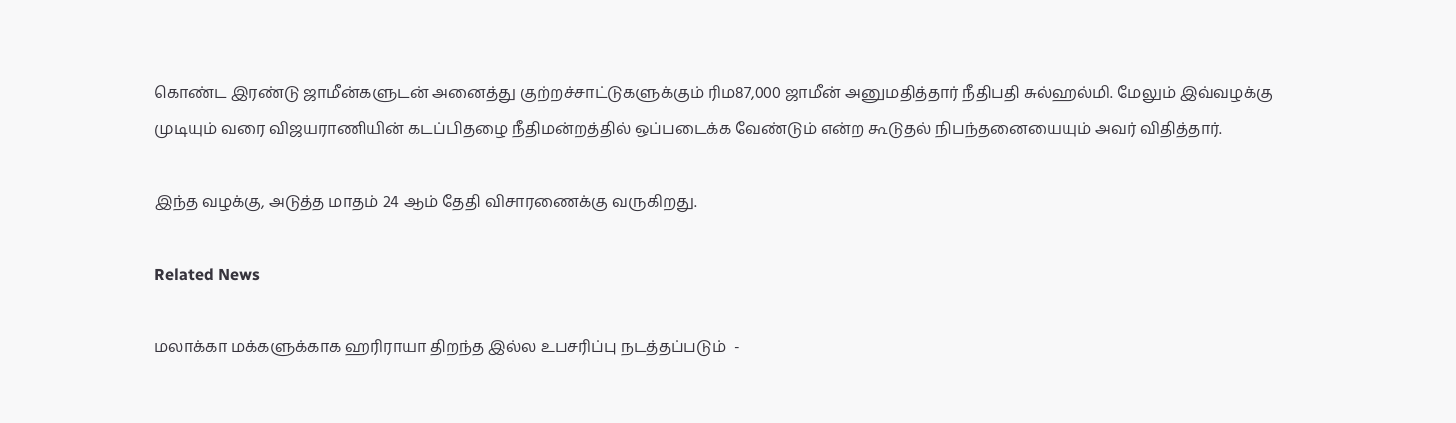கொண்ட இரண்டு ஜாமீன்களுடன் அனைத்து குற்றச்சாட்டுகளுக்கும் ரிம87,000 ஜாமீன் அனுமதித்தார் நீதிபதி சுல்ஹல்மி. மேலும் இவ்வழக்கு முடியும் வரை விஜயராணியின் கடப்பிதழை நீதிமன்றத்தில் ஒப்படைக்க வேண்டும் என்ற கூடுதல் நிபந்தனையையும் அவர் விதித்தார்.

இந்த வழக்கு, அடுத்த மாதம் 24 ஆம் தேதி விசாரணைக்கு வருகிறது.

Related News

மலாக்கா மக்களுக்காக ஹரிராயா திறந்த இல்ல உபசரிப்பு நடத்தப்படும்  -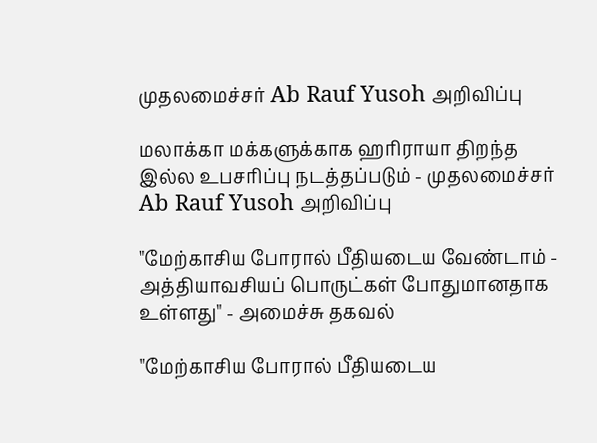முதலமைச்சர் Ab Rauf Yusoh அறிவிப்பு

மலாக்கா மக்களுக்காக ஹரிராயா திறந்த இல்ல உபசரிப்பு நடத்தப்படும் - முதலமைச்சர் Ab Rauf Yusoh அறிவிப்பு

"மேற்காசிய போரால் பீதியடைய வேண்டாம் - அத்தியாவசியப் பொருட்கள் போதுமானதாக உள்ளது" - அமைச்சு தகவல்

"மேற்காசிய போரால் பீதியடைய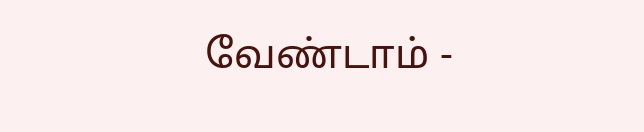வேண்டாம் -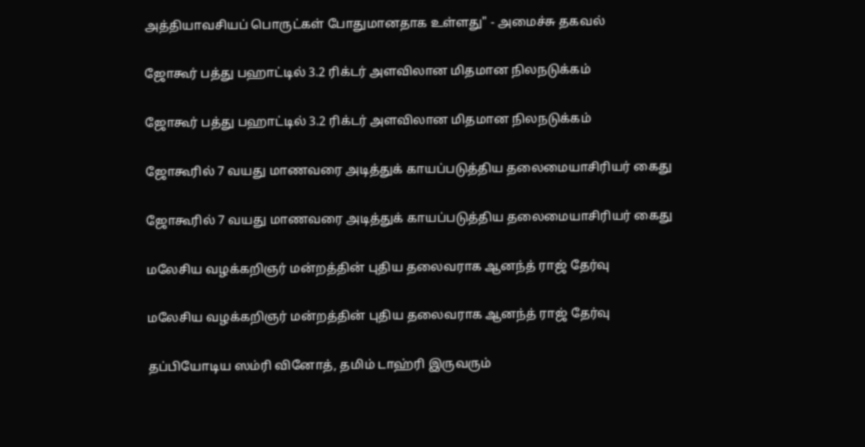அத்தியாவசியப் பொருட்கள் போதுமானதாக உள்ளது" - அமைச்சு தகவல்

ஜோகூர் பத்து பஹாட்டில் 3.2 ரிக்டர் அளவிலான மிதமான நிலநடுக்கம்

ஜோகூர் பத்து பஹாட்டில் 3.2 ரிக்டர் அளவிலான மிதமான நிலநடுக்கம்

ஜோகூரில் 7 வயது மாணவரை அடித்துக் காயப்படுத்திய தலைமையாசிரியர் கைது

ஜோகூரில் 7 வயது மாணவரை அடித்துக் காயப்படுத்திய தலைமையாசிரியர் கைது

மலேசிய வழக்கறிஞர் மன்றத்தின் புதிய தலைவராக ஆனந்த் ராஜ் தேர்வு

மலேசிய வழக்கறிஞர் மன்றத்தின் புதிய தலைவராக ஆனந்த் ராஜ் தேர்வு

தப்பியோடிய ஸம்ரி வினோத், தமிம் டாஹ்ரி இருவரும்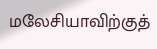மலேசியாவிற்குத்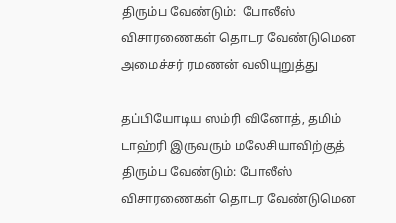திரும்ப வேண்டும்:  போலீஸ் விசாரணைகள் தொடர வேண்டுமென அமைச்சர் ரமணன் வலியுறுத்து

தப்பியோடிய ஸம்ரி வினோத், தமிம் டாஹ்ரி இருவரும் மலேசியாவிற்குத் திரும்ப வேண்டும்: போலீஸ் விசாரணைகள் தொடர வேண்டுமென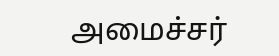அமைச்சர்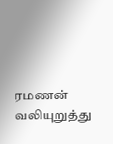ரமணன் வலியுறுத்து